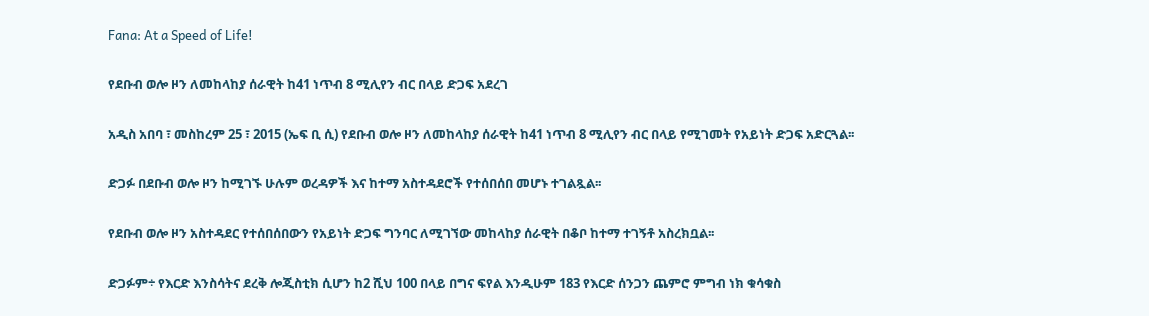Fana: At a Speed of Life!

የደቡብ ወሎ ዞን ለመከላከያ ሰራዊት ከ41 ነጥብ 8 ሚሊየን ብር በላይ ድጋፍ አደረገ

አዲስ አበባ ፣ መስከረም 25 ፣ 2015 (ኤፍ ቢ ሲ) የደቡብ ወሎ ዞን ለመከላከያ ሰራዊት ከ41 ነጥብ 8 ሚሊየን ብር በላይ የሚገመት የአይነት ድጋፍ አድርጓል፡፡

ድጋፉ በደቡብ ወሎ ዞን ከሚገኙ ሁሉም ወረዳዎች እና ከተማ አስተዳደሮች የተሰበሰበ መሆኑ ተገልጿል፡፡

የደቡብ ወሎ ዞን አስተዳደር የተሰበሰበውን የአይነት ድጋፍ ግንባር ለሚገኘው መከላከያ ሰራዊት በቆቦ ከተማ ተገኝቶ አስረክቧል፡፡

ድጋፉም÷ የእርድ እንስሳትና ደረቅ ሎጂስቲክ ሲሆን ከ2 ሺህ 100 በላይ በግና ፍየል እንዲሁም 183 የእርድ ሰንጋን ጨምሮ ምግብ ነክ ቁሳቁስ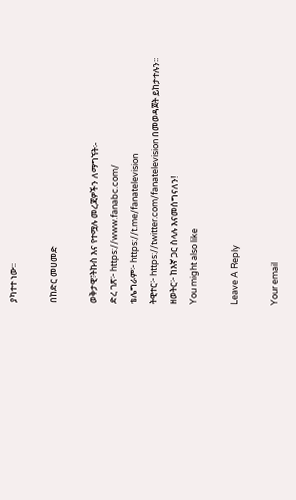ያካተተ ነው፡፡

በከድር መሀመድ

ወቅታዊ፣ትኩስ እና የተሟሉ መረጃዎችን ለማግኘት፡-
ድረ ገጽ፦ https://www.fanabc.com/
ቴሌግራም፦ https://t.me/fanatelevision
ትዊተር፦ https://twitter.com/fanatelevision በመወዳጀት ይከታተሉን፡፡
ዘወትር፦ ከእኛ ጋር ስላሉ እናመሰግናለን!
You might also like

Leave A Reply

Your email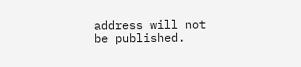address will not be published.